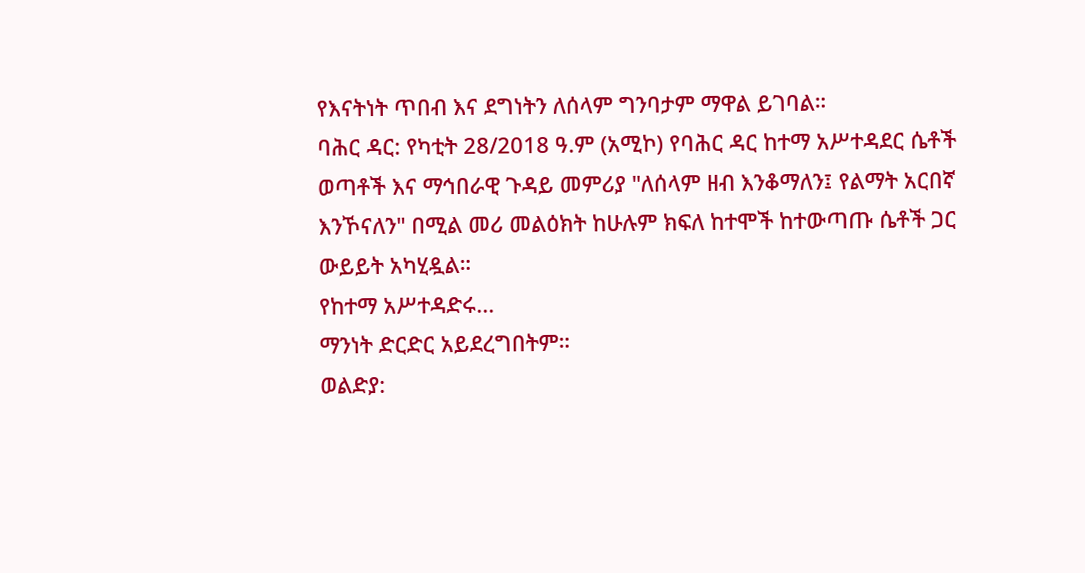የእናትነት ጥበብ እና ደግነትን ለሰላም ግንባታም ማዋል ይገባል።
ባሕር ዳር: የካቲት 28/2018 ዓ.ም (አሚኮ) የባሕር ዳር ከተማ አሥተዳደር ሴቶች ወጣቶች እና ማኅበራዊ ጉዳይ መምሪያ "ለሰላም ዘብ እንቆማለን፤ የልማት አርበኛ እንኾናለን" በሚል መሪ መልዕክት ከሁሉም ክፍለ ከተሞች ከተውጣጡ ሴቶች ጋር ውይይት አካሂዷል።
የከተማ አሥተዳድሩ...
ማንነት ድርድር አይደረግበትም።
ወልድያ: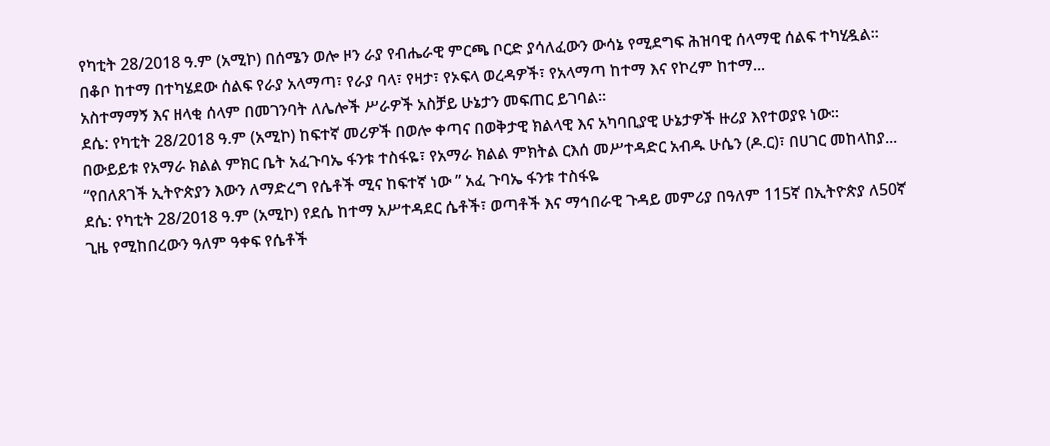የካቲት 28/2018 ዓ.ም (አሚኮ) በሰሜን ወሎ ዞን ራያ የብሔራዊ ምርጫ ቦርድ ያሳለፈውን ውሳኔ የሚደግፍ ሕዝባዊ ሰላማዊ ሰልፍ ተካሂዷል።
በቆቦ ከተማ በተካሄደው ሰልፍ የራያ አላማጣ፣ የራያ ባላ፣ የዛታ፣ የኦፍላ ወረዳዎች፣ የአላማጣ ከተማ እና የኮረም ከተማ...
አስተማማኝ እና ዘላቂ ሰላም በመገንባት ለሌሎች ሥራዎች አስቻይ ሁኔታን መፍጠር ይገባል።
ደሴ: የካቲት 28/2018 ዓ.ም (አሚኮ) ከፍተኛ መሪዎች በወሎ ቀጣና በወቅታዊ ክልላዊ እና አካባቢያዊ ሁኔታዎች ዙሪያ እየተወያዩ ነው።
በውይይቱ የአማራ ክልል ምክር ቤት አፈጉባኤ ፋንቱ ተስፋዬ፣ የአማራ ክልል ምክትል ርእሰ መሥተዳድር አብዱ ሁሴን (ዶ.ር)፣ በሀገር መከላከያ...
“የበለጸገች ኢትዮጵያን እውን ለማድረግ የሴቶች ሚና ከፍተኛ ነው ” አፈ ጉባኤ ፋንቱ ተስፋዬ
ደሴ: የካቲት 28/2018 ዓ.ም (አሚኮ) የደሴ ከተማ አሥተዳደር ሴቶች፣ ወጣቶች እና ማኅበራዊ ጉዳይ መምሪያ በዓለም 115ኛ በኢትዮጵያ ለ50ኛ ጊዜ የሚከበረውን ዓለም ዓቀፍ የሴቶች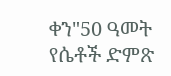ቀን"50 ዓመት የሴቶች ድምጽ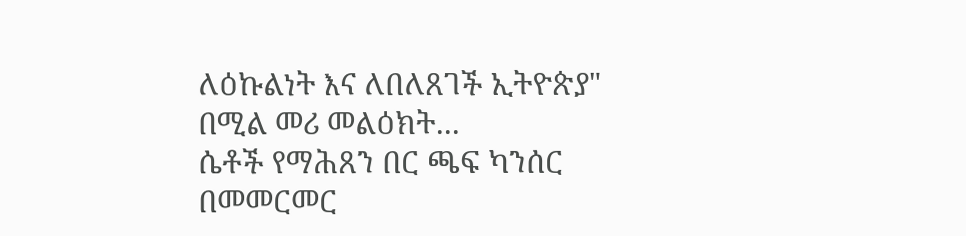ለዕኩልነት እና ለበለጸገች ኢትዮጵያ" በሚል መሪ መልዕክት...
ሴቶች የማሕጸን በር ጫፍ ካንሰር በመመርመር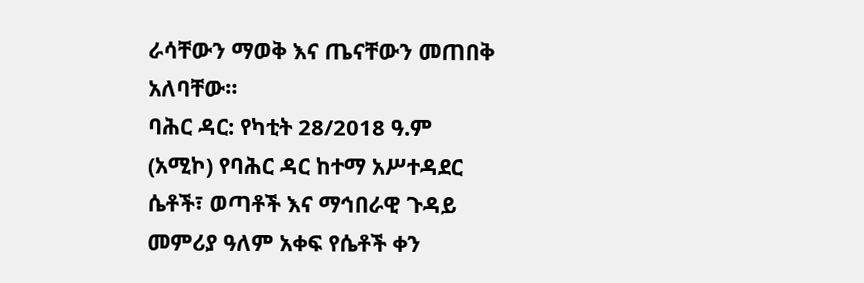ራሳቸውን ማወቅ እና ጤናቸውን መጠበቅ አለባቸው።
ባሕር ዳር: የካቲት 28/2018 ዓ.ም (አሚኮ) የባሕር ዳር ከተማ አሥተዳደር ሴቶች፣ ወጣቶች እና ማኅበራዊ ጉዳይ መምሪያ ዓለም አቀፍ የሴቶች ቀን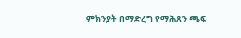ምክንያት በማድረግ የማሕጸን ጫፍ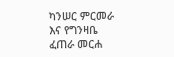ካንሠር ምርመራ እና የግንዛቤ ፈጠራ መርሐ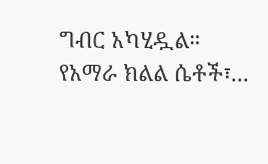ግብር አካሂዷል።
የአማራ ክልል ሴቶች፣...